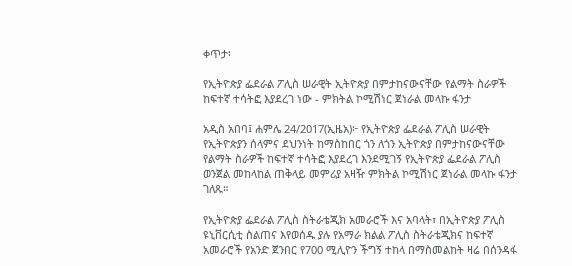ቀጥታ፡

የኢትዮጵያ ፌደራል ፖሊስ ሠራዊት ኢትዮጵያ በምታከናውናቸው የልማት ስራዎች ከፍተኛ ተሳትፎ እያደረገ ነው - ምክትል ኮሚሽነር ጀነራል መላኩ ፋንታ

አዲስ አበባ፤ ሐምሌ 24/2017(ኢዜአ)፦ የኢትዮጵያ ፌደራል ፖሊስ ሠራዊት የኢትዮጵያን ሰላምና ደህንነት ከማስከበር ጎን ለጎን ኢትዮጵያ በምታከናውናቸው የልማት ስራዎች ከፍተኛ ተሳትፎ እያደረገ እንደሚገኝ የኢትዮጵያ ፌደራል ፖሊስ ወንጀል መከላከል ጠቅላይ መምሪያ አዛዥ ምክትል ኮሚሽነር ጀነራል መላኩ ፋንታ ገለጹ።

የኢትዮጵያ ፌደራል ፖሊስ ስትራቴጂክ አመራሮች እና አባላት፣ በኢትዮጵያ ፖሊስ ዩኒቨርሲቲ ስልጠና እየወሰዱ ያሉ የአማራ ክልል ፖሊስ ስትራቴጂክና ከፍተኛ አመራሮች የአንድ ጀንበር የ700 ሚሊዮን ችግኝ ተከላ በማስመልከት ዛሬ በሰንዳፋ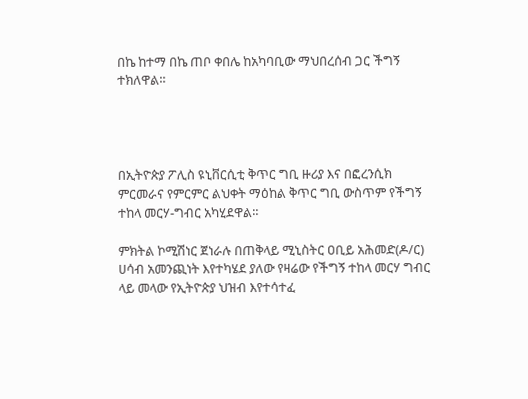በኬ ከተማ በኬ ጠቦ ቀበሌ ከአካባቢው ማህበረሰብ ጋር ችግኝ ተክለዋል።




በኢትዮጵያ ፖሊስ ዩኒቨርሲቲ ቅጥር ግቢ ዙሪያ እና በፎረንሲክ ምርመራና የምርምር ልህቀት ማዕከል ቅጥር ግቢ ውስጥም የችግኝ ተከላ መርሃ-ግብር አካሂደዋል።

ምክትል ኮሚሽነር ጀነራሉ በጠቅላይ ሚኒስትር ዐቢይ አሕመድ(ዶ/ር) ሀሳብ አመንጪነት እየተካሄደ ያለው የዛሬው የችግኝ ተከላ መርሃ ግብር ላይ መላው የኢትዮጵያ ህዝብ እየተሳተፈ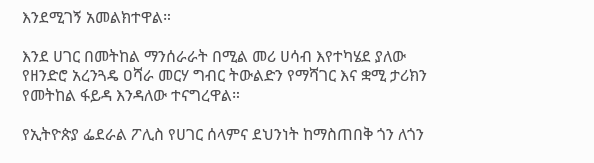እንደሚገኝ አመልክተዋል።

እንደ ሀገር በመትከል ማንሰራራት በሚል መሪ ሀሳብ እየተካሄደ ያለው የዘንድሮ አረንጓዴ ዐሻራ መርሃ ግብር ትውልድን የማሻገር እና ቋሚ ታሪክን የመትከል ፋይዳ እንዳለው ተናግረዋል።

የኢትዮጵያ ፌደራል ፖሊስ የሀገር ሰላምና ደህንነት ከማስጠበቅ ጎን ለጎን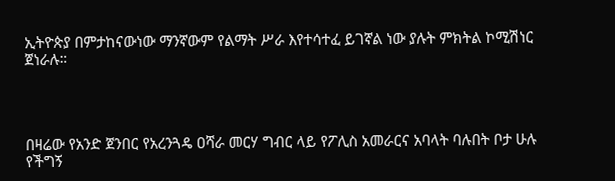ኢትዮጵያ በምታከናውነው ማንኛውም የልማት ሥራ እየተሳተፈ ይገኛል ነው ያሉት ምክትል ኮሚሽነር ጀነራሉ።




በዛሬው የአንድ ጀንበር የአረንጓዴ ዐሻራ መርሃ ግብር ላይ የፖሊስ አመራርና አባላት ባሉበት ቦታ ሁሉ የችግኝ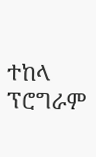ተከላ ፕሮግራም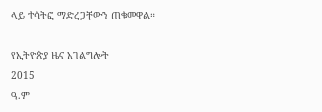ላይ ተሳትፎ ማድረጋቸውን ጠቁመዋል።

የኢትዮጵያ ዜና አገልግሎት
2015
ዓ.ም